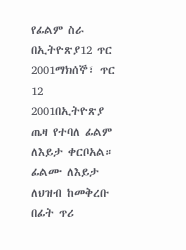የፊልም ስራ በኢትዮጽያ12 ጥር 2001ማክሰኞ፣ ጥር 12 2001በኢትዮጽያ ጤዛ የተባለ ፊልም ለእይታ ቀርቦአል። ፊልሙ ለእይታ ለህዝብ ከመቅረቡ በፊት ጥሪ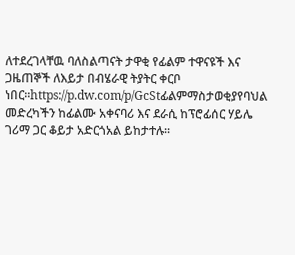ለተደረገላቸዉ ባለስልጣናት ታዋቂ የፊልም ተዋናዩች እና ጋዜጠኞች ለእይታ በብሄራዊ ትያትር ቀርቦ ነበር።https://p.dw.com/p/GcStፊልምማስታወቂያየባህል መድረካችን ከፊልሙ አቀናባሪ እና ደራሲ ከፕሮፊሰር ሃይሌ ገሪማ ጋር ቆይታ አድርጎአል ይከታተሉ።